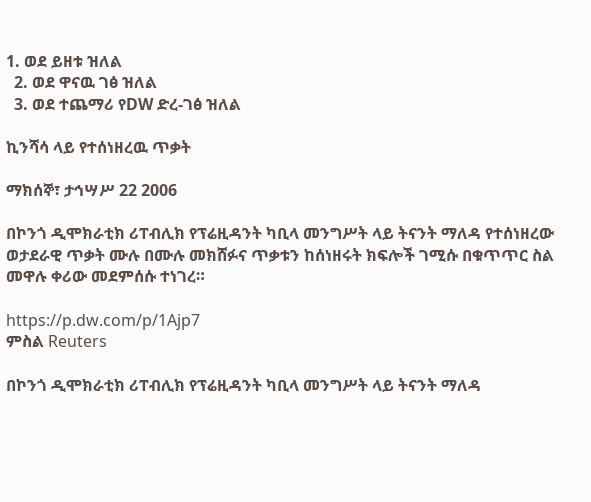1. ወደ ይዘቱ ዝለል
  2. ወደ ዋናዉ ገፅ ዝለል
  3. ወደ ተጨማሪ የDW ድረ-ገፅ ዝለል

ኪንሻሳ ላይ የተሰነዘረዉ ጥቃት

ማክሰኞ፣ ታኅሣሥ 22 2006

በኮንጎ ዲሞክራቲክ ሪፐብሊክ የፕሬዚዳንት ካቢላ መንግሥት ላይ ትናንት ማለዳ የተሰነዘረው ወታደራዊ ጥቃት ሙሉ በሙሉ መክሸፉና ጥቃቱን ከሰነዘሩት ክፍሎች ገሚሱ በቁጥጥር ስል መዋሉ ቀሪው መደምሰሱ ተነገረ።

https://p.dw.com/p/1Ajp7
ምስል Reuters

በኮንጎ ዲሞክራቲክ ሪፐብሊክ የፕሬዚዳንት ካቢላ መንግሥት ላይ ትናንት ማለዳ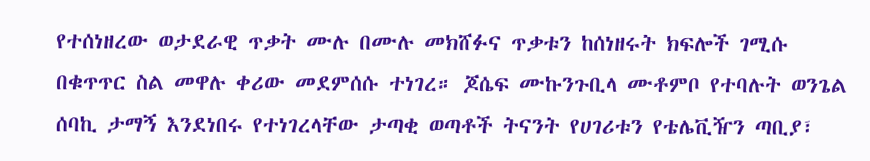የተሰነዘረው ወታደራዊ ጥቃት ሙሉ በሙሉ መክሸፉና ጥቃቱን ከሰነዘሩት ክፍሎች ገሚሱ በቁጥጥር ስል መዋሉ ቀሪው መደምሰሱ ተነገረ። ጆሴፍ ሙኩንጉቢላ ሙቶምቦ የተባሉት ወንጌል ሰባኪ ታማኝ እንደነበሩ የተነገረላቸው ታጣቂ ወጣቶች ትናንት የሀገሪቱን የቴሌቪዥን ጣቢያ፣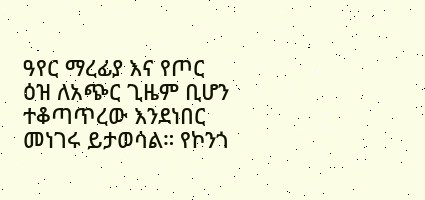ዓየር ማረፊያ እና የጦር ዕዝ ለአጭር ጊዜም ቢሆን ተቆጣጥረው እንደነበር መነገሩ ይታወሳል። የኮንጎ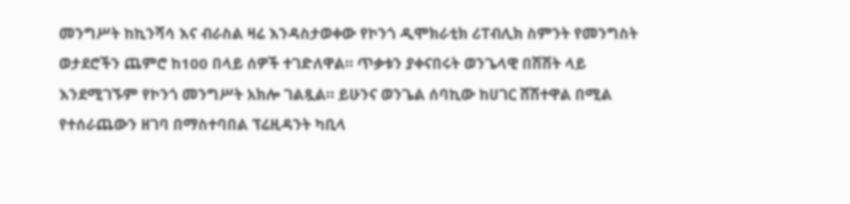መንግሥት ከኪንሻሳ እና ብራስል ዛሬ እንዳስታወቀው የኮንጎ ዲሞክራቲክ ሪፐብሊክ ስምንት የመንግስት ወታደሮችን ጨምሮ ከ100 በላይ ሰዎች ተገድለዋል። ጥቃቱን ያቀናበሩት ወንጌላዊ በሽሽት ላይ እንደሚገኙም የኮንጎ መንግሥት አክሎ ገልጿል። ይሁንና ወንጌል ሰባኪው ከሀገር ሸሽተዋል በሚል የተሰራጨውን ዘገባ በማስተባበል ፕሬዚዳንት ካቢላ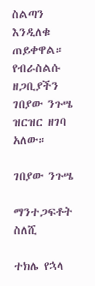ስልጣን እንዲለቁ ጠይቀዋል። የብራስልሱ ዘጋቢያችን ገበያው ንጉሤ ዝርዝር ዘገባ አለው።

ገበያው ንጉሤ

ማንተጋፍቶት ስለሺ

ተክሌ የኋላ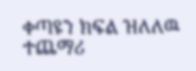ቀጣዩን ክፍል ዝለለዉ ተጨማሪ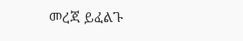መረጃ ይፈልጉ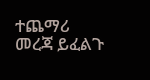ተጨማሪ መረጃ ይፈልጉ